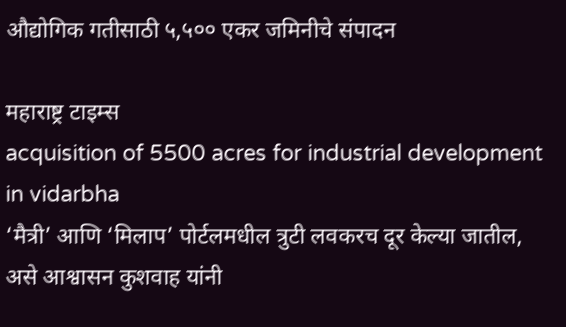औद्योगिक गतीसाठी ५,५०० एकर जमिनीचे संपादन

महाराष्ट्र टाइम्स
acquisition of 5500 acres for industrial development in vidarbha
‘मैत्री’ आणि ‘मिलाप’ पोर्टलमधील त्रुटी लवकरच दूर केल्या जातील, असे आश्वासन कुशवाह यांनी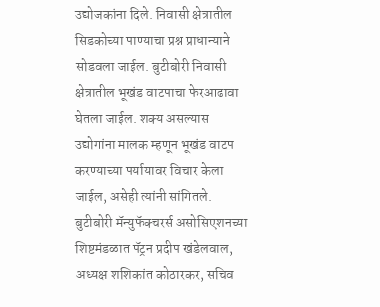उद्योजकांना दिले. निवासी क्षेत्रातील सिडकोच्या पाण्याचा प्रश्न प्राधान्याने सोडवला जाईल. बुटीबोरी निवासी क्षेत्रातील भूखंड वाटपाचा फेरआढावा घेतला जाईल. शक्य असल्यास उद्योगांना मालक म्हणून भूखंड वाटप करण्याच्या पर्यायावर विचार केला जाईल, असेही त्यांनी सांगितले. बुटीबोरी मॅन्युफॅक्चरर्स असोसिएशनच्या शिष्टमंडळात पॅट्रन प्रदीप खंडेलवाल, अध्यक्ष शशिकांत कोठारकर, सचिव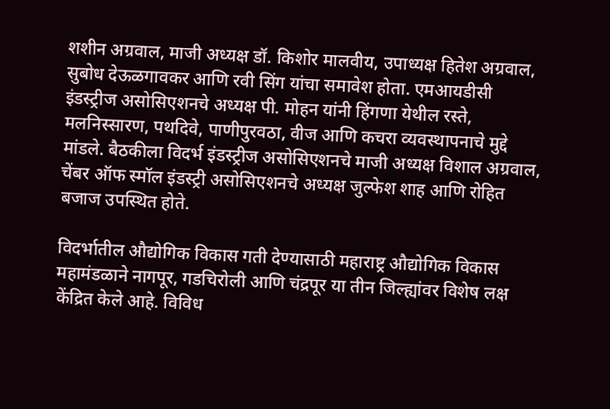शशीन अग्रवाल, माजी अध्यक्ष डॉ. किशोर मालवीय, उपाध्यक्ष हितेश अग्रवाल, सुबोध देऊळगावकर आणि रवी सिंग यांचा समावेश होता. एमआयडीसी इंडस्ट्रीज असोसिएशनचे अध्यक्ष पी. मोहन यांनी हिंगणा येथील रस्ते, मलनिस्सारण, पथदिवे, पाणीपुरवठा, वीज आणि कचरा व्यवस्थापनाचे मुद्दे मांडले. बैठकीला विदर्भ इंडस्ट्रीज असोसिएशनचे माजी अध्यक्ष विशाल अग्रवाल, चेंबर ऑफ स्मॉल इंडस्ट्री असोसिएशनचे अध्यक्ष जुल्फेश शाह आणि रोहित बजाज उपस्थित होते.

विदर्भातील औद्योगिक विकास गती देण्यासाठी महाराष्ट्र औद्योगिक विकास महामंडळाने नागपूर, गडचिरोली आणि चंद्रपूर या तीन जिल्ह्यांवर विशेष लक्ष केंद्रित केले आहे. विविध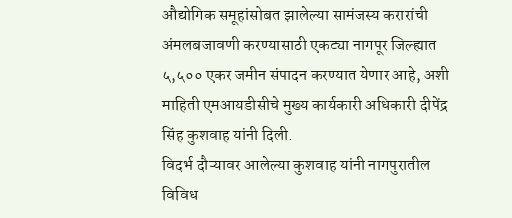औद्योगिक समूहांसोबत झालेल्या सामंजस्य करारांची अंमलबजावणी करण्यासाठी एकट्या नागपूर जिल्ह्यात ५,५०० एकर जमीन संपादन करण्यात येणार आहे, अशी माहिती एमआयडीसीचे मुख्य कार्यकारी अधिकारी दीपेंद्र सिंह कुशवाह यांनी दिली.
विदर्भ दौऱ्यावर आलेल्या कुशवाह यांनी नागपुरातील विविध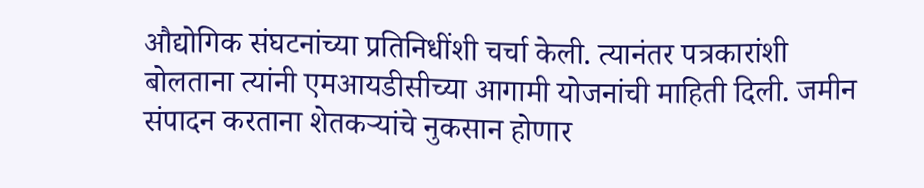औद्योगिक संघटनांच्या प्रतिनिधींशी चर्चा केली. त्यानंतर पत्रकारांशी बोलताना त्यांनी एमआयडीसीच्या आगामी योजनांची माहिती दिली. जमीन संपादन करताना शेतकऱ्यांचे नुकसान होणार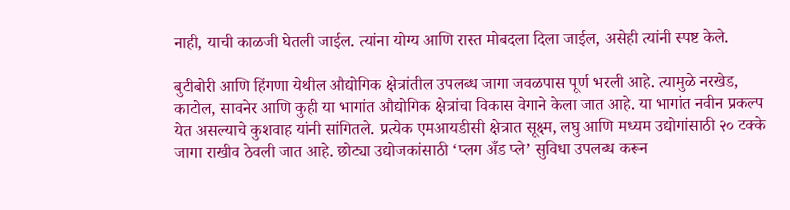नाही, याची काळजी घेतली जाईल. त्यांना योग्य आणि रास्त मोबदला दिला जाईल, असेही त्यांनी स्पष्ट केले.

बुटीबोरी आणि हिंगणा येथील औद्योगिक क्षेत्रांतील उपलब्ध जागा जवळपास पूर्ण भरली आहे. त्यामुळे नरखेड, काटोल, सावनेर आणि कुही या भागांत औद्योगिक क्षेत्रांचा विकास वेगाने केला जात आहे. या भागांत नवीन प्रकल्प येत असल्याचे कुशवाह यांनी सांगितले. प्रत्येक एमआयडीसी क्षेत्रात सूक्ष्म, लघु आणि मध्यम उद्योगांसाठी २० टक्के जागा राखीव ठेवली जात आहे. छोट्या उद्योजकांसाठी ‘प्लग अँड प्ले’ सुविधा उपलब्ध करून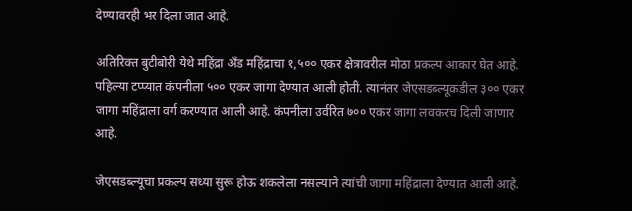देण्यावरही भर दिला जात आहे.

अतिरिक्त बुटीबोरी येथे महिंद्रा अँड महिंद्राचा १,५०० एकर क्षेत्रावरील मोठा प्रकल्प आकार घेत आहे. पहिल्या टप्प्यात कंपनीला ५०० एकर जागा देण्यात आली होती. त्यानंतर जेएसडब्ल्यूकडील ३०० एकर जागा महिंद्राला वर्ग करण्यात आली आहे. कंपनीला उर्वरित ७०० एकर जागा लवकरच दिली जाणार आहे.

जेएसडब्ल्यूचा प्रकल्प सध्या सुरू होऊ शकलेला नसल्याने त्यांची जागा महिंद्राला देण्यात आली आहे.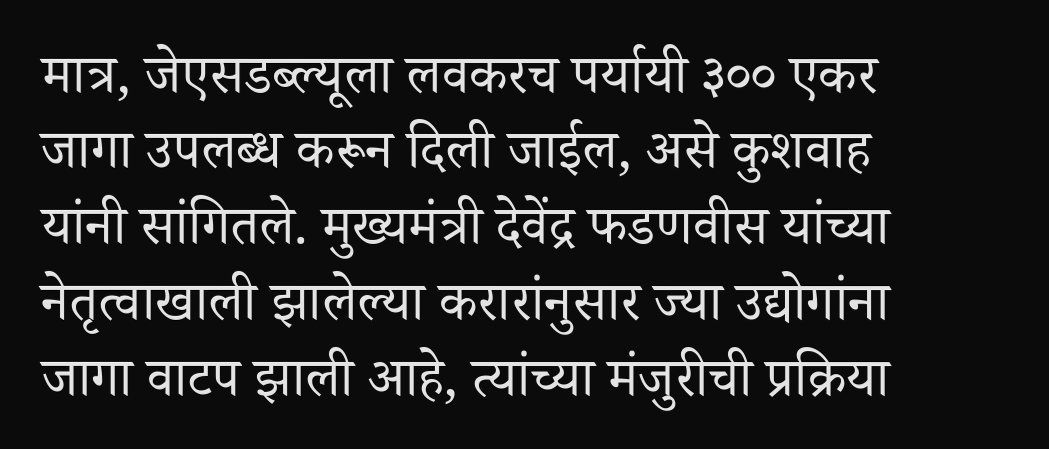मात्र, जेएसडब्ल्यूला लवकरच पर्यायी ३०० एकर जागा उपलब्ध करून दिली जाईल, असे कुशवाह यांनी सांगितले. मुख्यमंत्री देवेंद्र फडणवीस यांच्या नेतृत्वाखाली झालेल्या करारांनुसार ज्या उद्योगांना जागा वाटप झाली आहे, त्यांच्या मंजुरीची प्रक्रिया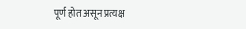पूर्ण होत असून प्रत्यक्ष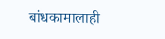बांधकामालाही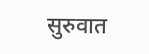सुरुवात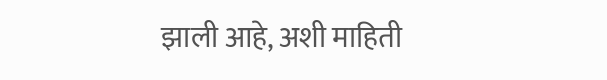झाली आहे, अशी माहिती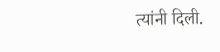त्यांनी दिली.